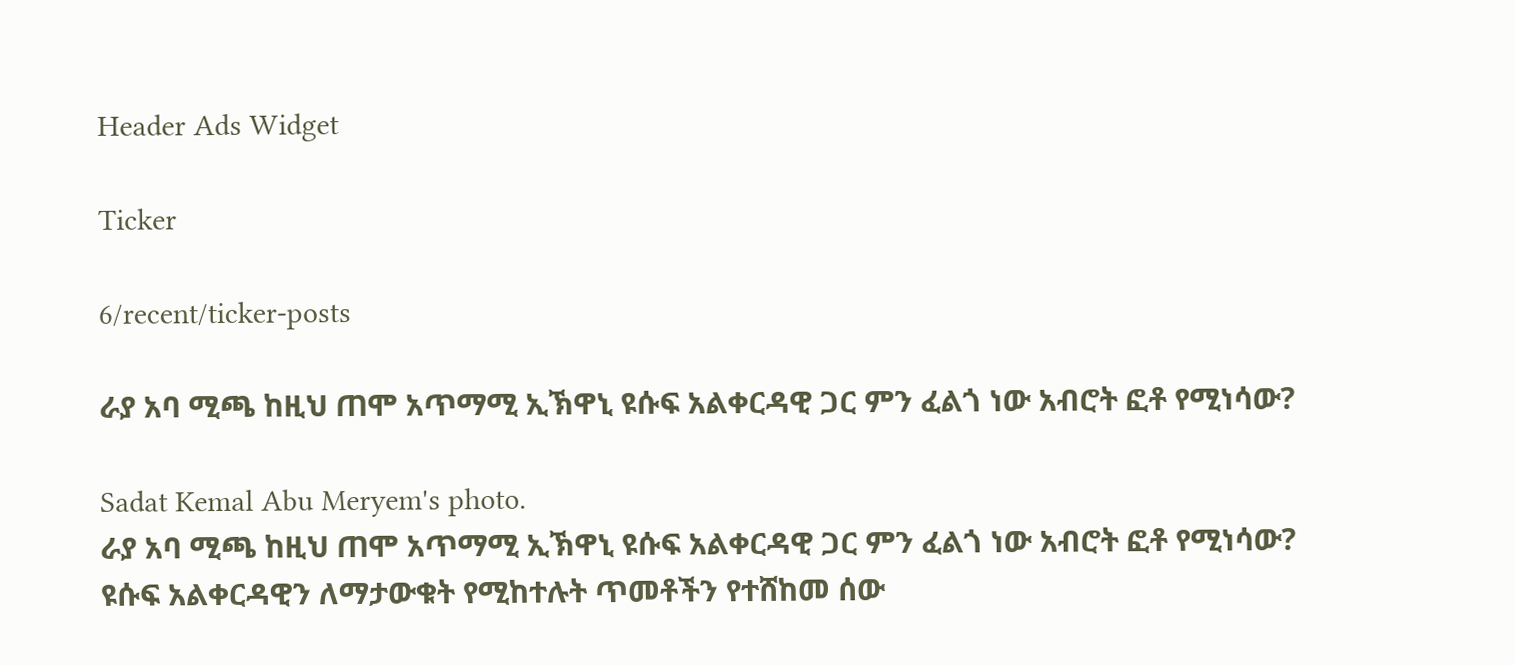Header Ads Widget

Ticker

6/recent/ticker-posts

ራያ አባ ሚጫ ከዚህ ጠሞ አጥማሚ ኢኽዋኒ ዩሱፍ አልቀርዳዊ ጋር ምን ፈልጎ ነው አብሮት ፎቶ የሚነሳው?

Sadat Kemal Abu Meryem's photo.
ራያ አባ ሚጫ ከዚህ ጠሞ አጥማሚ ኢኽዋኒ ዩሱፍ አልቀርዳዊ ጋር ምን ፈልጎ ነው አብሮት ፎቶ የሚነሳው?
ዩሱፍ አልቀርዳዊን ለማታውቁት የሚከተሉት ጥመቶችን የተሸከመ ሰው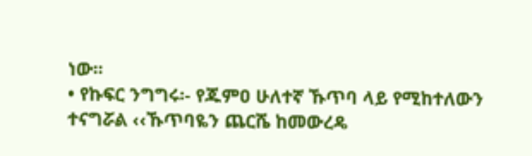ነው፡፡
• የኩፍር ንግግሩ፡- የጁምዐ ሁለተኛ ኹጥባ ላይ የሚከተለውን ተናግሯል ‹‹ኹጥባዬን ጨርሼ ከመውረዴ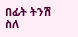በፊት ትንሽ ስለ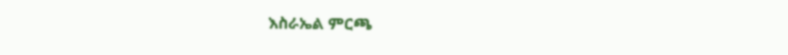እስራኤል ምርጫ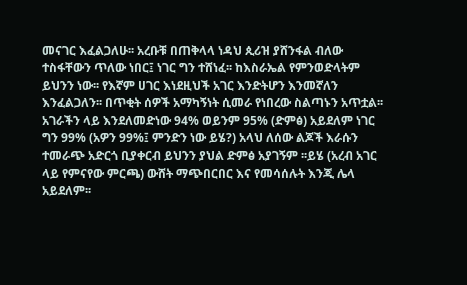መናገር እፈልጋለሁ፡፡ አረቡቹ በጠቅላላ ነዳህ ጲሪዝ ያሸንፋል ብለው ተስፋቸውን ጥለው ነበር፤ ነገር ግን ተሸነፈ፡፡ ከእስራኤል የምንወድላትም ይህንን ነው፡፡ የእኛም ሀገር እነደዚህች አገር እንድትሆን እንመኛለን እንፈልጋለን፡፡ በጥቂት ሰዎች አማካኝነት ሲመራ የነበረው ስልጣኑን አጥቷል፡፡ አገራችን ላይ እንደለመድነው 94% ወይንም 95% (ድምፅ) አይደለም ነገር ግን 99% (አዎን 99%፤ ምንድን ነው ይሄ?) አላህ ለሰው ልጆች እራሱን ተመራጭ አድርጎ ቢያቀርብ ይህንን ያህል ድምፅ አያገኝም ፡፡ይሄ (አረብ አገር ላይ የምናየው ምርጫ) ውሸት ማጭበርበር እና የመሳሰሉት እንጂ ሌላ አይደለም፡፡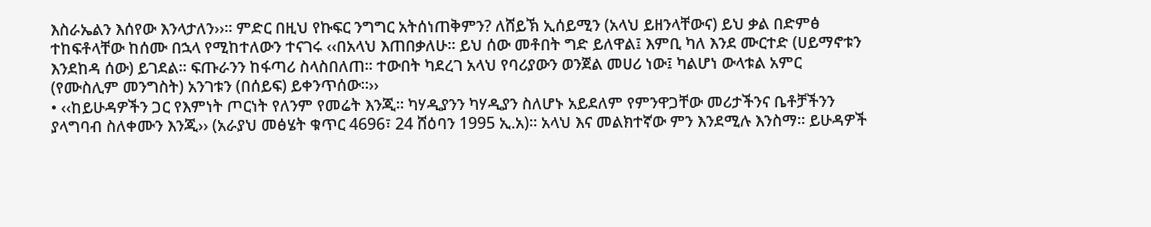እስራኤልን እሰየው እንላታለን››፡፡ ምድር በዚህ የኩፍር ንግግር አትሰነጠቅምን? ለሸይኽ ኢሰይሚን (አላህ ይዘንላቸውና) ይህ ቃል በድምፅ ተከፍቶላቸው ከሰሙ በኋላ የሚከተለውን ተናገሩ ‹‹በአላህ እጠበቃለሁ፡፡ ይህ ሰው መቶበት ግድ ይለዋል፤ እምቢ ካለ እንደ ሙርተድ (ሀይማኖቱን እንደከዳ ሰው) ይገደል፡፡ ፍጡራንን ከፋጣሪ ስላስበለጠ፡፡ ተውበት ካደረገ አላህ የባሪያውን ወንጀል መሀሪ ነው፤ ካልሆነ ውላቱል አምር (የሙስሊም መንግስት) አንገቱን (በሰይፍ) ይቀንጥሰው፡፡››
• ‹‹ከይሁዳዎችን ጋር የእምነት ጦርነት የለንም የመሬት እንጂ፡፡ ካሃዲያንን ካሃዲያን ስለሆኑ አይደለም የምንዋጋቸው መሪታችንና ቤቶቻችንን ያላግባብ ስለቀሙን እንጂ›› (አራያህ መፅሄት ቁጥር 4696፣ 24 ሸዕባን 1995 ኢ.አ)፡፡ አላህ እና መልክተኛው ምን እንደሚሉ እንስማ፡፡ ይሁዳዎች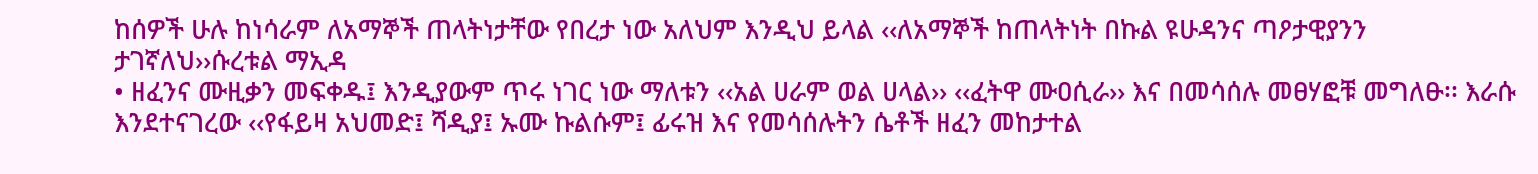ከሰዎች ሁሉ ከነሳራም ለአማኞች ጠላትነታቸው የበረታ ነው አለህም እንዲህ ይላል ‹‹ለአማኞች ከጠላትነት በኩል ዩሁዳንና ጣዖታዊያንን ታገኛለህ››ሱረቱል ማኢዳ
• ዘፈንና ሙዚቃን መፍቀዱ፤ እንዲያውም ጥሩ ነገር ነው ማለቱን ‹‹አል ሀራም ወል ሀላል›› ‹‹ፈትዋ ሙዐሲራ›› እና በመሳሰሉ መፀሃፎቹ መግለፁ፡፡ እራሱ እንደተናገረው ‹‹የፋይዛ አህመድ፤ ሻዲያ፤ ኡሙ ኩልሱም፤ ፊሩዝ እና የመሳሰሉትን ሴቶች ዘፈን መከታተል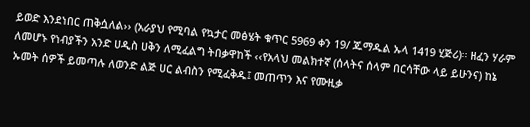ይወድ እንደነበር ጠቅሷለል›› (አራያህ የሚባል የኳታር መፅሄት ቁጥር 5969 ቀን 19/ ጁማዱል ኡላ 1419 ሂጅሪ)፡፡ ዘፈን ሃራም ለመሆኑ የነብያችን አንድ ሀዲስ ሀቅን ለሚፈልግ ትበቃዋከች ‹‹የአላህ መልክተኛ (ሰላትና ሰላም በርሳቸው ላይ ይሁንና) ከኔ ኡመት ሰዎች ይመጣሉ ለወንድ ልጅ ሀር ልብስን የሚፈቅዱ፤ መጠጥን እና የሙዚቃ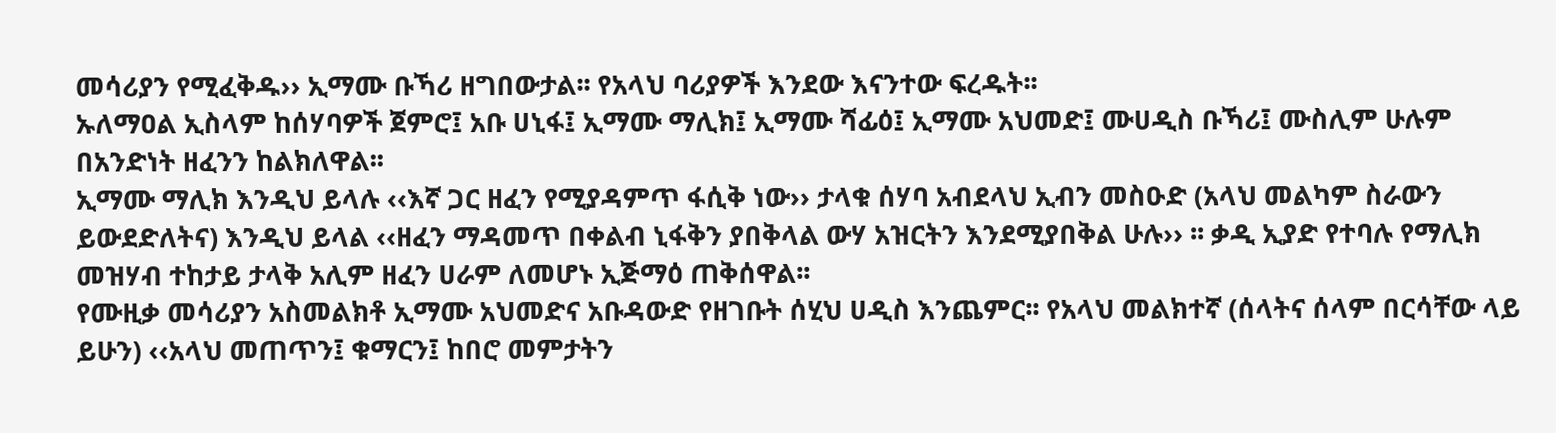መሳሪያን የሚፈቅዱ›› ኢማሙ ቡኻሪ ዘግበውታል፡፡ የአላህ ባሪያዎች እንደው እናንተው ፍረዱት፡፡
ኡለማዐል ኢስላም ከሰሃባዎች ጀምሮ፤ አቡ ሀኒፋ፤ ኢማሙ ማሊክ፤ ኢማሙ ሻፊዕ፤ ኢማሙ አህመድ፤ ሙሀዲስ ቡኻሪ፤ ሙስሊም ሁሉም በአንድነት ዘፈንን ከልክለዋል፡፡
ኢማሙ ማሊክ እንዲህ ይላሉ ‹‹እኛ ጋር ዘፈን የሚያዳምጥ ፋሲቅ ነው›› ታላቁ ሰሃባ አብደላህ ኢብን መስዑድ (አላህ መልካም ስራውን ይውደድለትና) እንዲህ ይላል ‹‹ዘፈን ማዳመጥ በቀልብ ኒፋቅን ያበቅላል ውሃ አዝርትን እንደሚያበቅል ሁሉ›› ፡፡ ቃዲ ኢያድ የተባሉ የማሊክ መዝሃብ ተከታይ ታላቅ አሊም ዘፈን ሀራም ለመሆኑ ኢጅማዕ ጠቅሰዋል፡፡
የሙዚቃ መሳሪያን አስመልክቶ ኢማሙ አህመድና አቡዳውድ የዘገቡት ሰሂህ ሀዲስ እንጨምር፡፡ የአላህ መልክተኛ (ሰላትና ሰላም በርሳቸው ላይ ይሁን) ‹‹አላህ መጠጥን፤ ቁማርን፤ ከበሮ መምታትን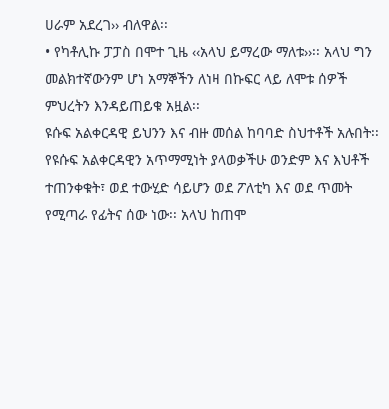ሀራም አደረገ›› ብለዋል፡፡
• የካቶሊኩ ፓፓስ በሞተ ጊዜ ‹‹አላህ ይማረው ማለቱ››፡፡ አላህ ግን መልክተኛውንም ሆነ አማኞችን ለነዛ በኩፍር ላይ ለሞቱ ሰዎች ምህረትን እንዳይጠይቁ አዟል፡፡
ዩሱፍ አልቀርዳዊ ይህንን እና ብዙ መሰል ከባባድ ስህተቶች አሉበት፡፡
የዩሱፍ አልቀርዳዊን አጥማሚነት ያላወቃችሁ ወንድም እና እህቶች ተጠንቀቁት፣ ወደ ተውሂድ ሳይሆን ወደ ፖለቲካ እና ወደ ጥመት የሚጣራ የፊትና ሰው ነው፡፡ አላህ ከጠሞ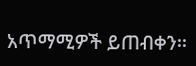አጥማሚዎች ይጠብቀን፡፡